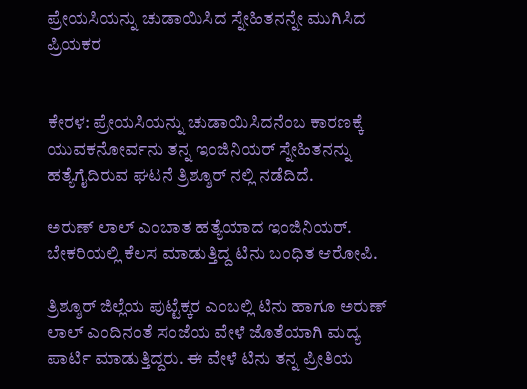ಪ್ರೇಯಸಿಯನ್ನು ಚುಡಾಯಿಸಿದ ಸ್ನೇಹಿತನನ್ನೇ ಮುಗಿಸಿದ ಪ್ರಿಯಕರ


ಕೇರಳ: ಪ್ರೇಯಸಿಯನ್ನು ಚುಡಾಯಿಸಿದನೆಂಬ ಕಾರಣಕ್ಕೆ ಯುವಕನೋರ್ವನು ತನ್ನ ಇಂಜಿನಿಯರ್ ಸ್ನೇಹಿತನನ್ನು ಹತ್ಯೆಗೈದಿರುವ ಘಟನೆ ತ್ರಿಶ್ಶೂರ್ ನಲ್ಲಿ ನಡೆದಿದೆ.

ಅರುಣ್ ಲಾಲ್ ಎಂಬಾತ ಹತ್ಯೆಯಾದ ಇಂಜಿನಿಯರ್. ಬೇಕರಿಯಲ್ಲಿ ಕೆಲಸ ಮಾಡುತ್ತಿದ್ದ ಟಿನು ಬಂಧಿತ ಆರೋಪಿ.

ತ್ರಿಶ್ಶೂರ್ ಜಿಲ್ಲೆಯ ಪುಟ್ಟೆಕ್ಕರ ಎಂಬಲ್ಲಿ ಟಿನು ಹಾಗೂ ಅರುಣ್ ಲಾಲ್ ಎಂದಿನಂತೆ ಸಂಜೆಯ ವೇಳೆ ಜೊತೆಯಾಗಿ ಮದ್ಯ ಪಾರ್ಟಿ ಮಾಡುತ್ತಿದ್ದರು. ಈ ವೇಳೆ ಟಿನು ತನ್ನ ಪ್ರೀತಿಯ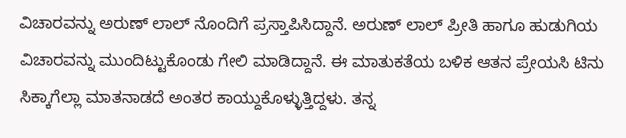ವಿಚಾರವನ್ನು ಅರುಣ್ ಲಾಲ್ ನೊಂದಿಗೆ ಪ್ರಸ್ತಾಪಿಸಿದ್ದಾನೆ. ಅರುಣ್ ಲಾಲ್ ಪ್ರೀತಿ ಹಾಗೂ ಹುಡುಗಿಯ ವಿಚಾರವನ್ನು ಮುಂದಿಟ್ಟುಕೊಂಡು ಗೇಲಿ ಮಾಡಿದ್ದಾನೆ. ಈ ಮಾತುಕತೆಯ ಬಳಿಕ ಆತನ ಪ್ರೇಯಸಿ ಟಿನು ಸಿಕ್ಕಾಗೆಲ್ಲಾ ಮಾತನಾಡದೆ ಅಂತರ ಕಾಯ್ದುಕೊಳ್ಳುತ್ತಿದ್ದಳು. ತನ್ನ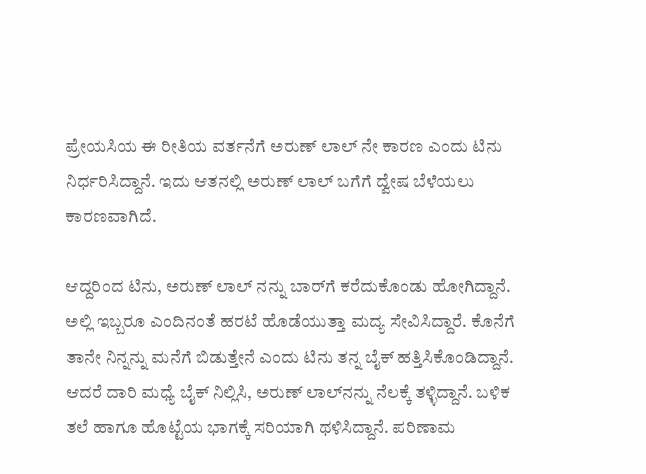ಪ್ರೇಯಸಿಯ ಈ ರೀತಿಯ ವರ್ತನೆಗೆ ಅರುಣ್ ಲಾಲ್ ನೇ ಕಾರಣ ಎಂದು ಟಿನು ನಿರ್ಧರಿಸಿದ್ದಾನೆ. ಇದು ಆತನಲ್ಲಿ ಅರುಣ್ ಲಾಲ್ ಬಗೆಗೆ ದ್ವೇಷ ಬೆಳೆಯಲು ಕಾರಣವಾಗಿದೆ.

ಆದ್ದರಿಂದ ಟಿನು, ಅರುಣ್ ಲಾಲ್ ನನ್ನು ಬಾರ್‌ಗೆ ಕರೆದುಕೊಂಡು ಹೋಗಿದ್ದಾನೆ. ಅಲ್ಲಿ ಇಬ್ಬರೂ ಎಂದಿನಂತೆ ಹರಟೆ ಹೊಡೆಯುತ್ತಾ ಮದ್ಯ ಸೇವಿಸಿದ್ದಾರೆ. ಕೊನೆಗೆ ತಾನೇ ನಿನ್ನನ್ನು ಮನೆಗೆ ಬಿಡುತ್ತೇನೆ ಎಂದು ಟಿನು ತನ್ನ ಬೈಕ್ ಹತ್ತಿಸಿಕೊಂಡಿದ್ದಾನೆ. ಆದರೆ ದಾರಿ ಮಧ್ಯೆ ಬೈಕ್ ನಿಲ್ಲಿಸಿ, ಅರುಣ್ ಲಾಲ್‌ನನ್ನು ನೆಲಕ್ಕೆ ತಳ್ಳಿದ್ದಾನೆ. ಬಳಿಕ ತಲೆ ಹಾಗೂ ಹೊಟ್ಟೆಯ ಭಾಗಕ್ಕೆ ಸರಿಯಾಗಿ ಥಳಿಸಿದ್ದಾನೆ. ಪರಿಣಾಮ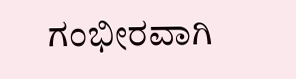ಗಂಭೀರವಾಗಿ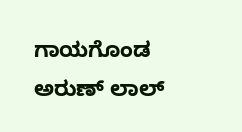ಗಾಯಗೊಂಡ ಅರುಣ್ ಲಾಲ್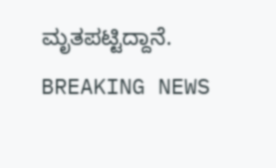ಮೃತಪಟ್ಟಿದ್ದಾನೆ.
BREAKING NEWS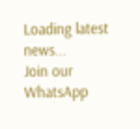Loading latest news...
Join our WhatsApp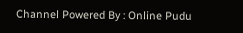Channel Powered By : Online Pudu